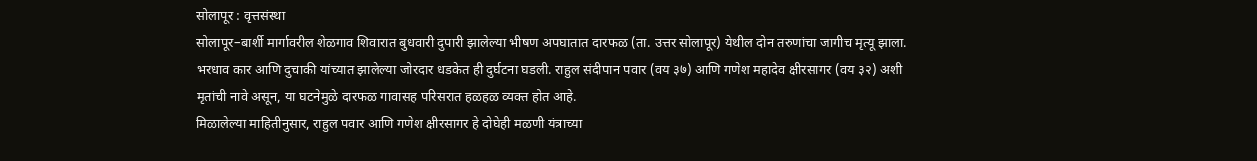सोलापूर : वृत्तसंस्था
सोलापूर–बार्शी मार्गावरील शेळगाव शिवारात बुधवारी दुपारी झालेल्या भीषण अपघातात दारफळ (ता. उत्तर सोलापूर) येथील दोन तरुणांचा जागीच मृत्यू झाला. भरधाव कार आणि दुचाकी यांच्यात झालेल्या जोरदार धडकेत ही दुर्घटना घडली. राहुल संदीपान पवार (वय ३७) आणि गणेश महादेव क्षीरसागर (वय ३२) अशी मृतांची नावे असून, या घटनेमुळे दारफळ गावासह परिसरात हळहळ व्यक्त होत आहे.
मिळालेल्या माहितीनुसार, राहुल पवार आणि गणेश क्षीरसागर हे दोघेही मळणी यंत्राच्या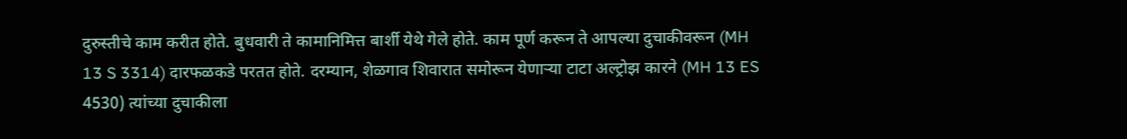दुरुस्तीचे काम करीत होते. बुधवारी ते कामानिमित्त बार्शी येथे गेले होते. काम पूर्ण करून ते आपल्या दुचाकीवरून (MH 13 S 3314) दारफळकडे परतत होते. दरम्यान, शेळगाव शिवारात समोरून येणाऱ्या टाटा अल्ट्रोझ कारने (MH 13 ES 4530) त्यांच्या दुचाकीला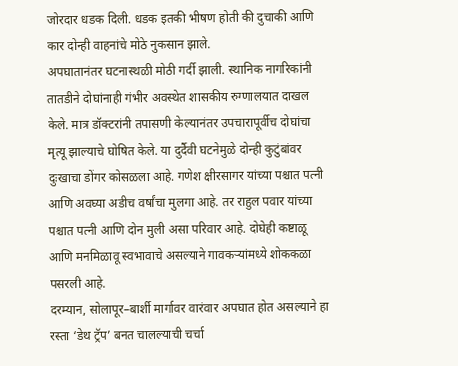जोरदार धडक दिली. धडक इतकी भीषण होती की दुचाकी आणि कार दोन्ही वाहनांचे मोठे नुकसान झाले.
अपघातानंतर घटनास्थळी मोठी गर्दी झाली. स्थानिक नागरिकांनी तातडीने दोघांनाही गंभीर अवस्थेत शासकीय रुग्णालयात दाखल केले. मात्र डॉक्टरांनी तपासणी केल्यानंतर उपचारापूर्वीच दोघांचा मृत्यू झाल्याचे घोषित केले. या दुर्दैवी घटनेमुळे दोन्ही कुटुंबांवर दुःखाचा डोंगर कोसळला आहे. गणेश क्षीरसागर यांच्या पश्चात पत्नी आणि अवघ्या अडीच वर्षांचा मुलगा आहे. तर राहुल पवार यांच्या पश्चात पत्नी आणि दोन मुली असा परिवार आहे. दोघेही कष्टाळू आणि मनमिळावू स्वभावाचे असल्याने गावकऱ्यांमध्ये शोककळा पसरली आहे.
दरम्यान, सोलापूर–बार्शी मार्गावर वारंवार अपघात होत असल्याने हा रस्ता ‘डेथ ट्रॅप’ बनत चालल्याची चर्चा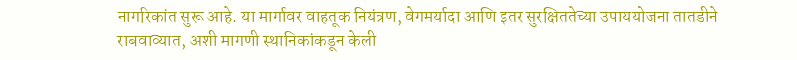नागरिकांत सुरू आहे. या मार्गावर वाहतूक नियंत्रण, वेगमर्यादा आणि इतर सुरक्षिततेच्या उपाययोजना तातडीने राबवाव्यात, अशी मागणी स्थानिकांकडून केली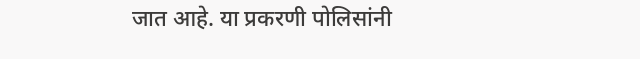जात आहे. या प्रकरणी पोलिसांनी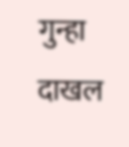गुन्हा दाखल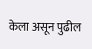केला असून पुढील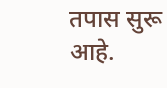तपास सुरू आहे.